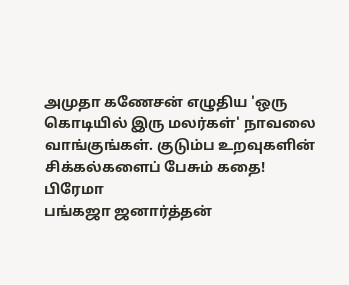அமுதா கணேசன் எழுதிய 'ஒரு கொடியில் இரு மலர்கள்' நாவலை வாங்குங்கள். குடும்ப உறவுகளின் சிக்கல்களைப் பேசும் கதை!
பிரேமா
பங்கஜா ஜனார்த்தன்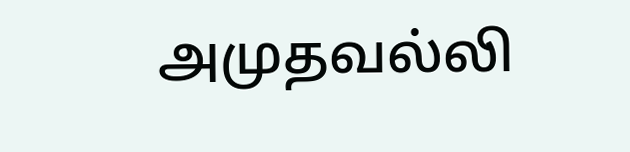அமுதவல்லி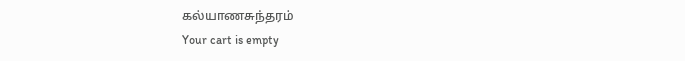கல்யாணசுந்தரம்
Your cart is empty